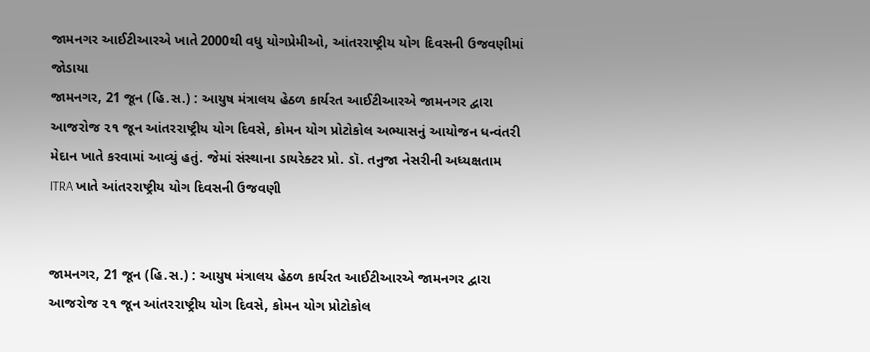જામનગર આઈટીઆરએ ખાતે 2000થી વધુ યોગપ્રેમીઓ, આંતરરાષ્ટ્રીય યોગ દિવસની ઉજવણીમાં જોડાયા
જામનગર, 21 જૂન (હિ.સ.) : આયુષ મંત્રાલય હેઠળ કાર્યરત આઈટીઆરએ જામનગર દ્વારા આજરોજ ૨૧ જૂન આંતરરાષ્ટ્રીય યોગ દિવસે, કોમન યોગ પ્રોટોકોલ અભ્યાસનું આયોજન ધન્વંતરી મેદાન ખાતે કરવામાં આવ્યું હતું. જેમાં સંસ્થાના ડાયરેક્ટર પ્રો. ડૉ. તનુજા નેસરીની અધ્યક્ષતામ
ITRA ખાતે આંતરરાષ્ટ્રીય યોગ દિવસની ઉજવણી


જામનગર, 21 જૂન (હિ.સ.) : આયુષ મંત્રાલય હેઠળ કાર્યરત આઈટીઆરએ જામનગર દ્વારા આજરોજ ૨૧ જૂન આંતરરાષ્ટ્રીય યોગ દિવસે, કોમન યોગ પ્રોટોકોલ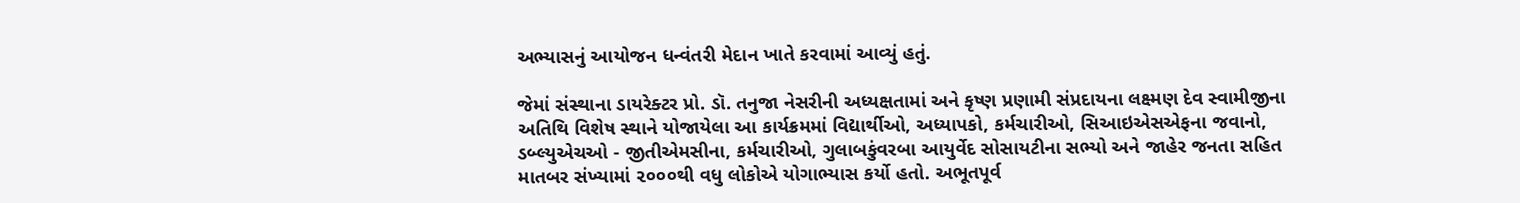અભ્યાસનું આયોજન ધન્વંતરી મેદાન ખાતે કરવામાં આવ્યું હતું.

જેમાં સંસ્થાના ડાયરેક્ટર પ્રો. ડૉ. તનુજા નેસરીની અધ્યક્ષતામાં અને કૃષ્ણ પ્રણામી સંપ્રદાયના લક્ષ્મણ દેવ સ્વામીજીના અતિથિ વિશેષ સ્થાને યોજાયેલા આ કાર્યક્રમમાં વિદ્યાર્થીઓ, અધ્યાપકો, કર્મચારીઓ, સિઆઇએસએફના જવાનો, ડબ્લ્યુએચઓ - જીતીએમસીના, કર્મચારીઓ, ગુલાબકુંવરબા આયુર્વેદ સોસાયટીના સભ્યો અને જાહેર જનતા સહિત માતબર સંખ્યામાં ૨૦૦૦થી વધુ લોકોએ યોગાભ્યાસ કર્યો હતો. અભૂતપૂર્વ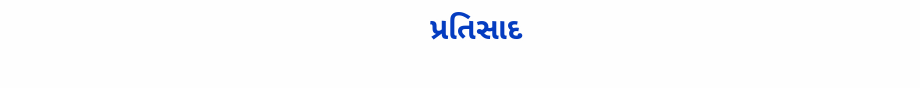પ્રતિસાદ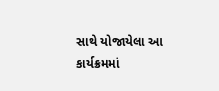સાથે યોજાયેલા આ કાર્યક્રમમાં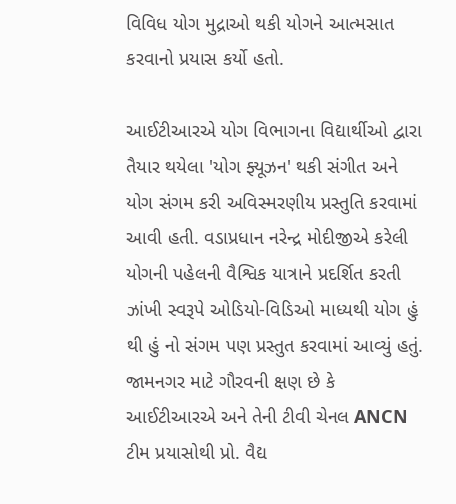વિવિધ યોગ મુદ્રાઓ થકી યોગને આત્મસાત કરવાનો પ્રયાસ કર્યો હતો.

આઈટીઆરએ યોગ વિભાગના વિદ્યાર્થીઓ દ્વારા તૈયાર થયેલા 'યોગ ફ્યૂઝન' થકી સંગીત અને યોગ સંગમ કરી અવિસ્મરણીય પ્રસ્તુતિ કરવામાં આવી હતી. વડાપ્રધાન નરેન્દ્ર મોદીજીએ કરેલી યોગની પહેલની વૈશ્વિક યાત્રાને પ્રદર્શિત કરતી ઝાંખી સ્વરૂપે ઓડિયો-વિડિઓ માધ્યથી યોગ હું થી હું નો સંગમ પણ પ્રસ્તુત કરવામાં આવ્યું હતું. જામનગર માટે ગૌરવની ક્ષણ છે કે આઈટીઆરએ અને તેની ટીવી ચેનલ ANCN ટીમ પ્રયાસોથી પ્રો. વૈદ્ય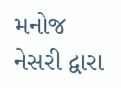મનોજ નેસરી દ્વારા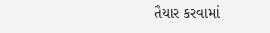તૈયાર કરવામાં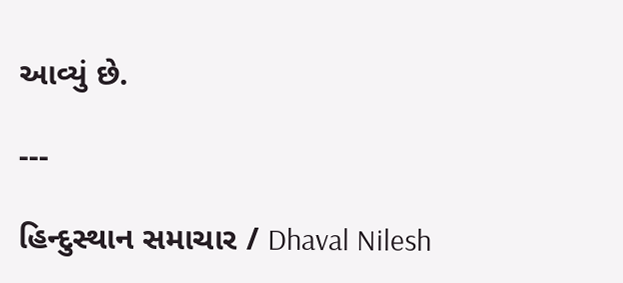આવ્યું છે.

---

હિન્દુસ્થાન સમાચાર / Dhaval Nilesh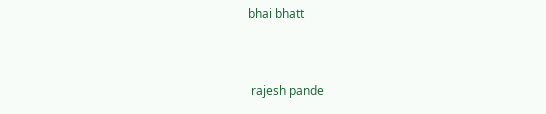bhai bhatt


 rajesh pande